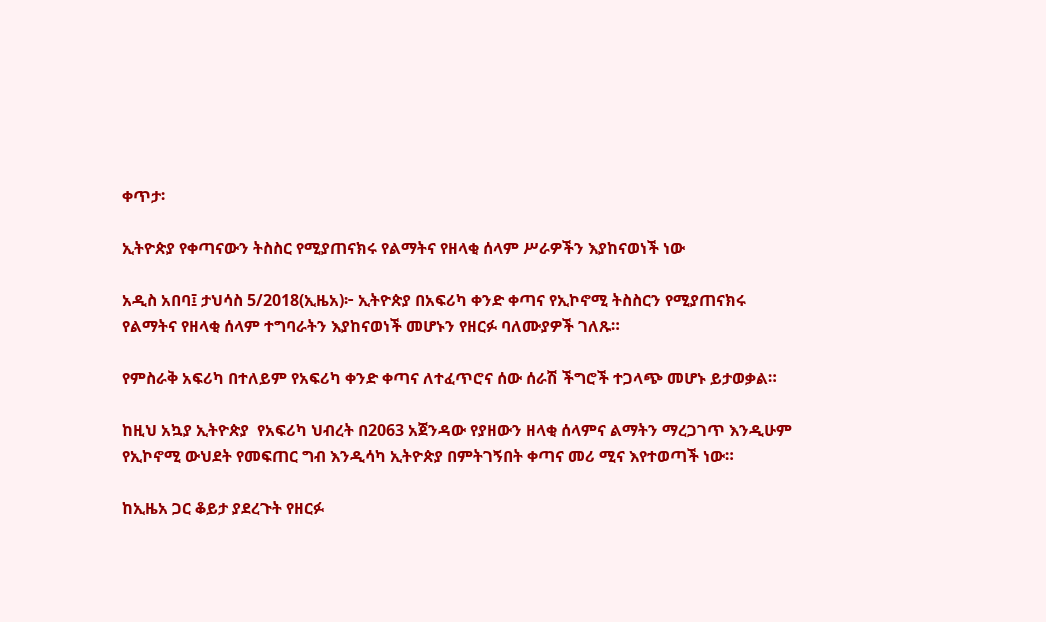ቀጥታ፡

ኢትዮጵያ የቀጣናውን ትስስር የሚያጠናክሩ የልማትና የዘላቂ ሰላም ሥራዎችን እያከናወነች ነው

አዲስ አበባ፤ ታህሳስ 5/2018(ኢዜአ)፦ ኢትዮጵያ በአፍሪካ ቀንድ ቀጣና የኢኮኖሚ ትስስርን የሚያጠናክሩ የልማትና የዘላቂ ሰላም ተግባራትን እያከናወነች መሆኑን የዘርፉ ባለሙያዎች ገለጹ።

የምስራቅ አፍሪካ በተለይም የአፍሪካ ቀንድ ቀጣና ለተፈጥሮና ሰው ሰራሽ ችግሮች ተጋላጭ መሆኑ ይታወቃል።

ከዚህ አኳያ ኢትዮጵያ  የአፍሪካ ህብረት በ2063 አጀንዳው የያዘውን ዘላቂ ሰላምና ልማትን ማረጋገጥ እንዲሁም የኢኮኖሚ ውህደት የመፍጠር ግብ እንዲሳካ ኢትዮጵያ በምትገኝበት ቀጣና መሪ ሚና እየተወጣች ነው።

ከኢዜአ ጋር ቆይታ ያደረጉት የዘርፉ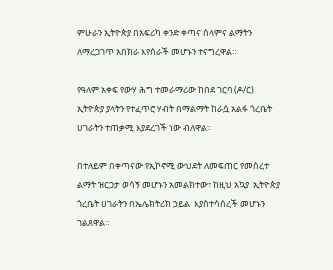ምሁራን ኢትዮጵያ በአፍሪካ ቀንድ ቀጣና ሰላምና ልማትን ለማረጋገጥ አበክራ እየሰራች መሆኑን ተናግረዋል።

የዓለም አቀፍ የውሃ ሕግ ተመራማሪው ከበደ ገርባ (ዶ/ር) ኢትዮጵያ ያላትን የተፈጥሮ ሃብት በማልማት ከራሷ አልፋ ጎረቤት ሀገራትን ተጠቃሚ እያደረገች ነው ብለዋል።

በተለይም በቀጣናው የኢኮኖሚ ውህደት ለመፍጠር የመሰረተ ልማት ዝርጋታ ወሳኝ መሆኑን አመልክተው፣ ከዚህ አኳያ  ኢትዮጵያ ጎረቤት ሀገራትን በኤሌክትሪክ ኃይል  እያስተሳሰረች መሆኑን ገልጸዋል።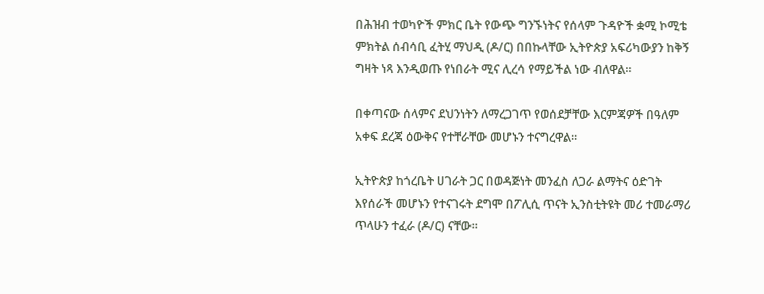በሕዝብ ተወካዮች ምክር ቤት የውጭ ግንኙነትና የሰላም ጉዳዮች ቋሚ ኮሚቴ ምክትል ሰብሳቢ ፈትሂ ማህዲ (ዶ/ር) በበኩላቸው ኢትዮጵያ አፍሪካውያን ከቅኝ ግዛት ነጻ እንዲወጡ የነበራት ሚና ሊረሳ የማይችል ነው ብለዋል።

በቀጣናው ሰላምና ደህንነትን ለማረጋገጥ የወሰደቻቸው እርምጃዎች በዓለም አቀፍ ደረጃ ዕውቅና የተቸራቸው መሆኑን ተናግረዋል።

ኢትዮጵያ ከጎረቤት ሀገራት ጋር በወዳጅነት መንፈስ ለጋራ ልማትና ዕድገት እየሰራች መሆኑን የተናገሩት ደግሞ በፖሊሲ ጥናት ኢንስቲትዩት መሪ ተመራማሪ ጥላሁን ተፈራ (ዶ/ር) ናቸው።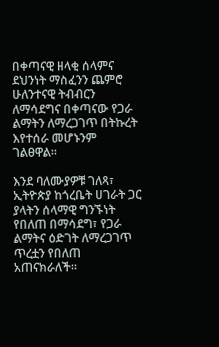በቀጣናዊ ዘላቂ ሰላምና ደህንነት ማስፈንን ጨምሮ ሁለንተናዊ ትብብርን ለማሳደግና በቀጣናው የጋራ ልማትን ለማረጋገጥ በትኩረት እየተሰራ መሆኑንም ገልፀዋል።

እንደ ባለሙያዎቹ ገለጻ፣ ኢትዮጵያ ከጎረቤት ሀገራት ጋር ያላትን ሰላማዊ ግንኙነት የበለጠ በማሳደግ፣ የጋራ ልማትና ዕድገት ለማረጋገጥ ጥረቷን የበለጠ አጠናክራለች።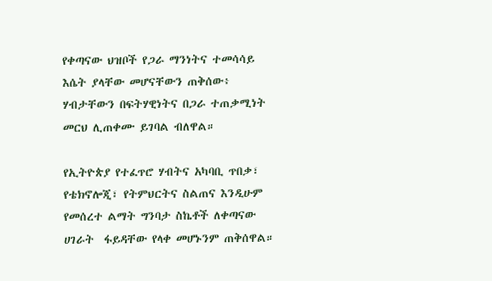የቀጣናው ህዝቦች የጋራ ማንነትና ተመሳሳይ እሴት ያላቸው መሆናቸውን ጠቅሰው፥ ሃብታቸውን በፍትሃዊነትና በጋራ ተጠቃሚነት መርህ ሊጠቀሙ ይገባል ብለዋል።

የኢትዮጵያ የተፈጥሮ ሃብትና አካባቢ ጥበቃ፣ የቴክኖሎጂ፣ የትምህርትና ስልጠና እንዲሁም የመሰረተ ልማት ግንባታ ስኬቶች ለቀጣናው ሀገራት  ፋይዳቸው የላቀ መሆኑንም ጠቅሰዋል።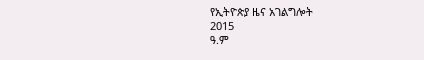የኢትዮጵያ ዜና አገልግሎት
2015
ዓ.ም